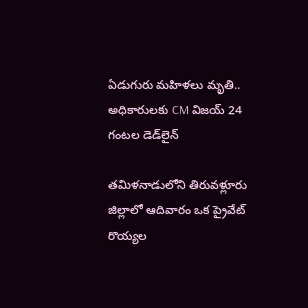ఏడుగురు మహిళలు మృతి.. అధికారులకు CM విజయ్ 24 గంటల డెడ్‌లైన్

తమిళనాడులోని తిరువళ్లూరు జిల్లాలో ఆదివారం ఒక ప్రైవేట్ రొయ్యల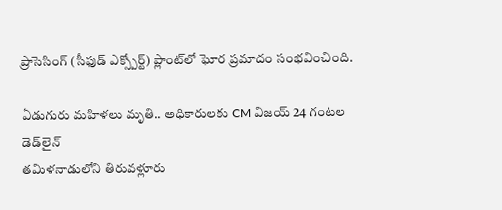ప్రాసెసింగ్ (సీఫుడ్ ఎక్స్పోర్ట్) ప్లాంట్‌లో ఘోర ప్రమాదం సంభవించింది.

ఏడుగురు మహిళలు మృతి.. అధికారులకు CM విజయ్ 24 గంటల డెడ్‌లైన్
తమిళనాడులోని తిరువళ్లూరు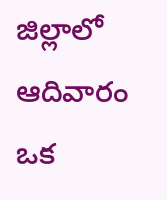జిల్లాలో ఆదివారం ఒక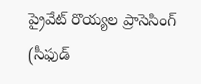ప్రైవేట్ రొయ్యల ప్రాసెసింగ్ (సీఫుడ్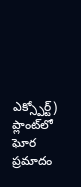ఎక్స్పోర్ట్) ప్లాంట్‌లో ఘోర ప్రమాదం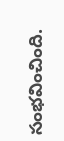సంభవించింది.